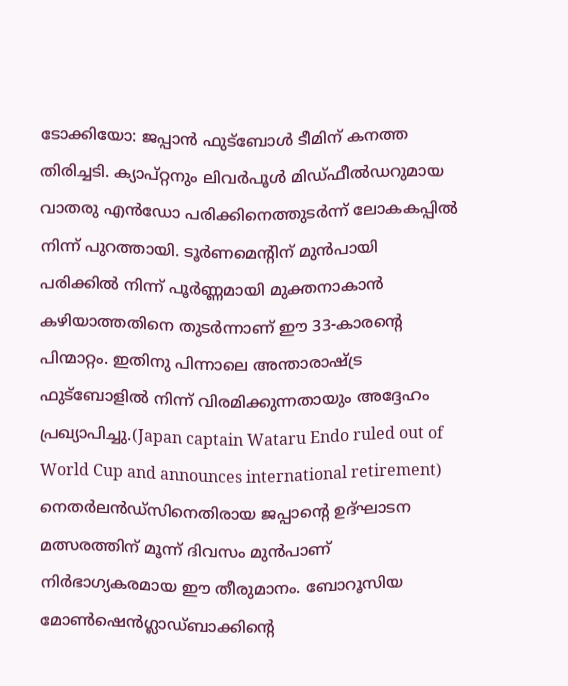ടോക്കിയോ: ജപ്പാൻ ഫുട്ബോൾ ടീമിന് കനത്ത തിരിച്ചടി. ക്യാപ്റ്റനും ലിവർപൂൾ മിഡ്ഫീൽഡറുമായ വാതരു എൻഡോ പരിക്കിനെത്തുടർന്ന് ലോകകപ്പിൽ നിന്ന് പുറത്തായി. ടൂർണമെന്റിന് മുൻപായി പരിക്കിൽ നിന്ന് പൂർണ്ണമായി മുക്തനാകാൻ കഴിയാത്തതിനെ തുടർന്നാണ് ഈ 33-കാരന്റെ പിന്മാറ്റം. ഇതിനു പിന്നാലെ അന്താരാഷ്ട്ര ഫുട്ബോളിൽ നിന്ന് വിരമിക്കുന്നതായും അദ്ദേഹം പ്രഖ്യാപിച്ചു.(Japan captain Wataru Endo ruled out of World Cup and announces international retirement)
നെതർലൻഡ്സിനെതിരായ ജപ്പാന്റെ ഉദ്ഘാടന മത്സരത്തിന് മൂന്ന് ദിവസം മുൻപാണ് നിർഭാഗ്യകരമായ ഈ തീരുമാനം. ബോറൂസിയ മോൺഷെൻഗ്ലാഡ്ബാക്കിന്റെ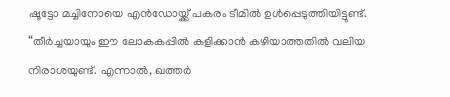ഷൂട്ടോ മച്ചിനോയെ എൻഡോയ്ക്ക് പകരം ടീമിൽ ഉൾപ്പെടുത്തിയിട്ടുണ്ട്.
“തീർച്ചയായും ഈ ലോകകപ്പിൽ കളിക്കാൻ കഴിയാത്തതിൽ വലിയ നിരാശയുണ്ട്. എന്നാൽ, ഖത്തർ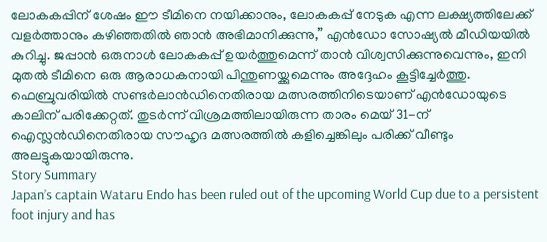ലോകകപ്പിന് ശേഷം ഈ ടീമിനെ നയിക്കാനും, ലോകകപ്പ് നേടുക എന്ന ലക്ഷ്യത്തിലേക്ക് വളർത്താനും കഴിഞ്ഞതിൽ ഞാൻ അഭിമാനിക്കുന്നു,” എൻഡോ സോഷ്യൽ മീഡിയയിൽ കുറിച്ചു. ജപ്പാൻ ഒരുനാൾ ലോകകപ്പ് ഉയർത്തുമെന്ന് താൻ വിശ്വസിക്കുന്നുവെന്നും, ഇനി മുതൽ ടീമിനെ ഒരു ആരാധകനായി പിന്തുണയ്ക്കുമെന്നും അദ്ദേഹം കൂട്ടിച്ചേർത്തു.
ഫെബ്രുവരിയിൽ സണ്ടർലാൻഡിനെതിരായ മത്സരത്തിനിടെയാണ് എൻഡോയുടെ കാലിന് പരിക്കേറ്റത്. തുടർന്ന് വിശ്രമത്തിലായിരുന്ന താരം മെയ് 31-ന് ഐസ്ലൻഡിനെതിരായ സൗഹൃദ മത്സരത്തിൽ കളിച്ചെങ്കിലും പരിക്ക് വീണ്ടും അലട്ടുകയായിരുന്നു.
Story Summary
Japan’s captain Wataru Endo has been ruled out of the upcoming World Cup due to a persistent foot injury and has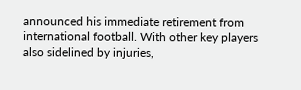announced his immediate retirement from international football. With other key players also sidelined by injuries,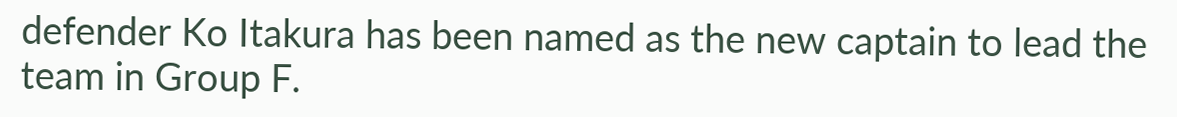defender Ko Itakura has been named as the new captain to lead the team in Group F.